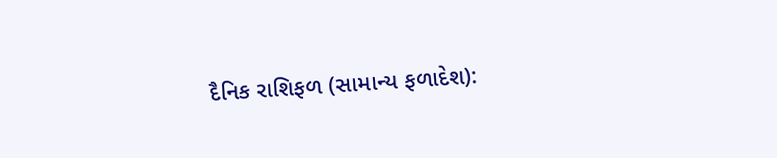દૈનિક રાશિફળ (સામાન્ય ફળાદેશ):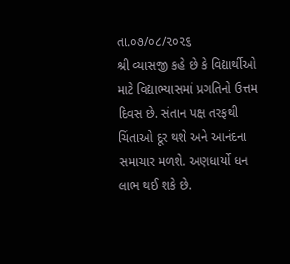તા.૦૭/૦૮/૨૦૨૬
શ્રી વ્યાસજી કહે છે કે વિદ્યાર્થીઓ માટે વિદ્યાભ્યાસમાં પ્રગતિનો ઉત્તમ દિવસ છે. સંતાન પક્ષ તરફથી ચિંતાઓ દૂર થશે અને આનંદના સમાચાર મળશે. અણધાર્યો ધન લાભ થઈ શકે છે.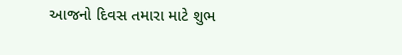આજનો દિવસ તમારા માટે શુભ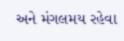અને મંગલમય રહેવા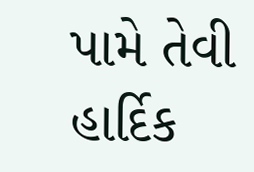પામે તેવી હાર્દિક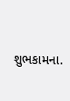શુભકામના.